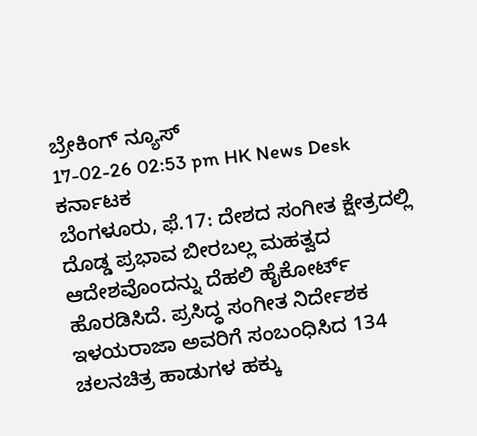ಬ್ರೇಕಿಂಗ್ ನ್ಯೂಸ್
17-02-26 02:53 pm HK News Desk ಕರ್ನಾಟಕ
ಬೆಂಗಳೂರು, ಫೆ.17: ದೇಶದ ಸಂಗೀತ ಕ್ಷೇತ್ರದಲ್ಲಿ ದೊಡ್ಡ ಪ್ರಭಾವ ಬೀರಬಲ್ಲ ಮಹತ್ವದ ಆದೇಶವೊಂದನ್ನು ದೆಹಲಿ ಹೈಕೋರ್ಟ್ ಹೊರಡಿಸಿದೆ. ಪ್ರಸಿದ್ಧ ಸಂಗೀತ ನಿರ್ದೇಶಕ ಇಳಯರಾಜಾ ಅವರಿಗೆ ಸಂಬಂಧಿಸಿದ 134 ಚಲನಚಿತ್ರ ಹಾಡುಗಳ ಹಕ್ಕು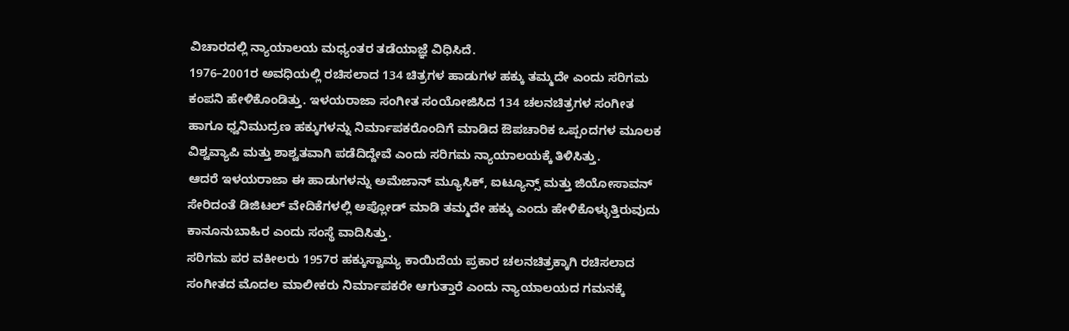ವಿಚಾರದಲ್ಲಿ ನ್ಯಾಯಾಲಯ ಮಧ್ಯಂತರ ತಡೆಯಾಜ್ಞೆ ವಿಧಿಸಿದೆ.
1976–2001ರ ಅವಧಿಯಲ್ಲಿ ರಚಿಸಲಾದ 134 ಚಿತ್ರಗಳ ಹಾಡುಗಳ ಹಕ್ಕು ತಮ್ಮದೇ ಎಂದು ಸರಿಗಮ ಕಂಪನಿ ಹೇಳಿಕೊಂಡಿತ್ತು. ಇಳಯರಾಜಾ ಸಂಗೀತ ಸಂಯೋಜಿಸಿದ 134 ಚಲನಚಿತ್ರಗಳ ಸಂಗೀತ ಹಾಗೂ ಧ್ವನಿಮುದ್ರಣ ಹಕ್ಕುಗಳನ್ನು ನಿರ್ಮಾಪಕರೊಂದಿಗೆ ಮಾಡಿದ ಔಪಚಾರಿಕ ಒಪ್ಪಂದಗಳ ಮೂಲಕ ವಿಶ್ವವ್ಯಾಪಿ ಮತ್ತು ಶಾಶ್ವತವಾಗಿ ಪಡೆದಿದ್ದೇವೆ ಎಂದು ಸರಿಗಮ ನ್ಯಾಯಾಲಯಕ್ಕೆ ತಿಳಿಸಿತ್ತು.
ಆದರೆ ಇಳಯರಾಜಾ ಈ ಹಾಡುಗಳನ್ನು ಅಮೆಜಾನ್ ಮ್ಯೂಸಿಕ್, ಐಟ್ಯೂನ್ಸ್ ಮತ್ತು ಜಿಯೋಸಾವನ್ ಸೇರಿದಂತೆ ಡಿಜಿಟಲ್ ವೇದಿಕೆಗಳಲ್ಲಿ ಅಪ್ಲೋಡ್ ಮಾಡಿ ತಮ್ಮದೇ ಹಕ್ಕು ಎಂದು ಹೇಳಿಕೊಳ್ಳುತ್ತಿರುವುದು ಕಾನೂನುಬಾಹಿರ ಎಂದು ಸಂಸ್ಥೆ ವಾದಿಸಿತ್ತು.
ಸರಿಗಮ ಪರ ವಕೀಲರು 1957ರ ಹಕ್ಕುಸ್ವಾಮ್ಯ ಕಾಯಿದೆಯ ಪ್ರಕಾರ ಚಲನಚಿತ್ರಕ್ಕಾಗಿ ರಚಿಸಲಾದ ಸಂಗೀತದ ಮೊದಲ ಮಾಲೀಕರು ನಿರ್ಮಾಪಕರೇ ಆಗುತ್ತಾರೆ ಎಂದು ನ್ಯಾಯಾಲಯದ ಗಮನಕ್ಕೆ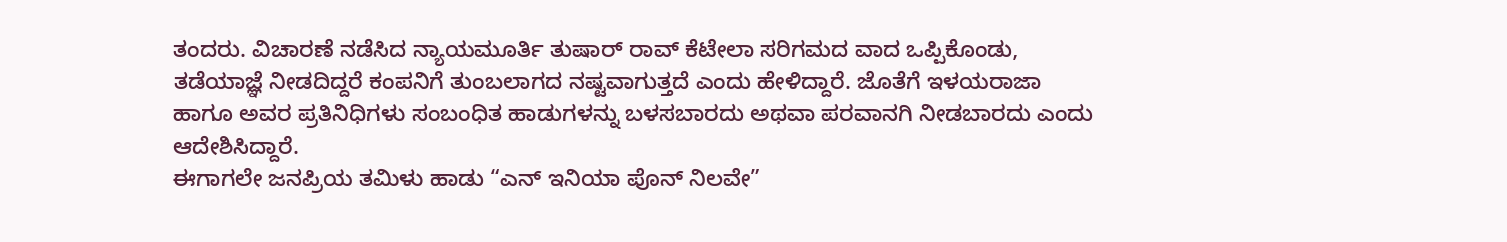ತಂದರು. ವಿಚಾರಣೆ ನಡೆಸಿದ ನ್ಯಾಯಮೂರ್ತಿ ತುಷಾರ್ ರಾವ್ ಕೆಟೇಲಾ ಸರಿಗಮದ ವಾದ ಒಪ್ಪಿಕೊಂಡು, ತಡೆಯಾಜ್ಞೆ ನೀಡದಿದ್ದರೆ ಕಂಪನಿಗೆ ತುಂಬಲಾಗದ ನಷ್ಟವಾಗುತ್ತದೆ ಎಂದು ಹೇಳಿದ್ದಾರೆ. ಜೊತೆಗೆ ಇಳಯರಾಜಾ ಹಾಗೂ ಅವರ ಪ್ರತಿನಿಧಿಗಳು ಸಂಬಂಧಿತ ಹಾಡುಗಳನ್ನು ಬಳಸಬಾರದು ಅಥವಾ ಪರವಾನಗಿ ನೀಡಬಾರದು ಎಂದು ಆದೇಶಿಸಿದ್ದಾರೆ.
ಈಗಾಗಲೇ ಜನಪ್ರಿಯ ತಮಿಳು ಹಾಡು “ಎನ್ ಇನಿಯಾ ಪೊನ್ ನಿಲವೇ”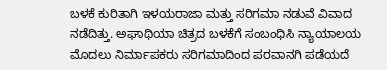ಬಳಕೆ ಕುರಿತಾಗಿ ಇಳಯರಾಜಾ ಮತ್ತು ಸರಿಗಮಾ ನಡುವೆ ವಿವಾದ ನಡೆದಿತ್ತು. ಅಘಾಥಿಯಾ ಚಿತ್ರದ ಬಳಕೆಗೆ ಸಂಬಂಧಿಸಿ ನ್ಯಾಯಾಲಯ ಮೊದಲು ನಿರ್ಮಾಪಕರು ಸರಿಗಮಾದಿಂದ ಪರವಾನಗಿ ಪಡೆಯದೆ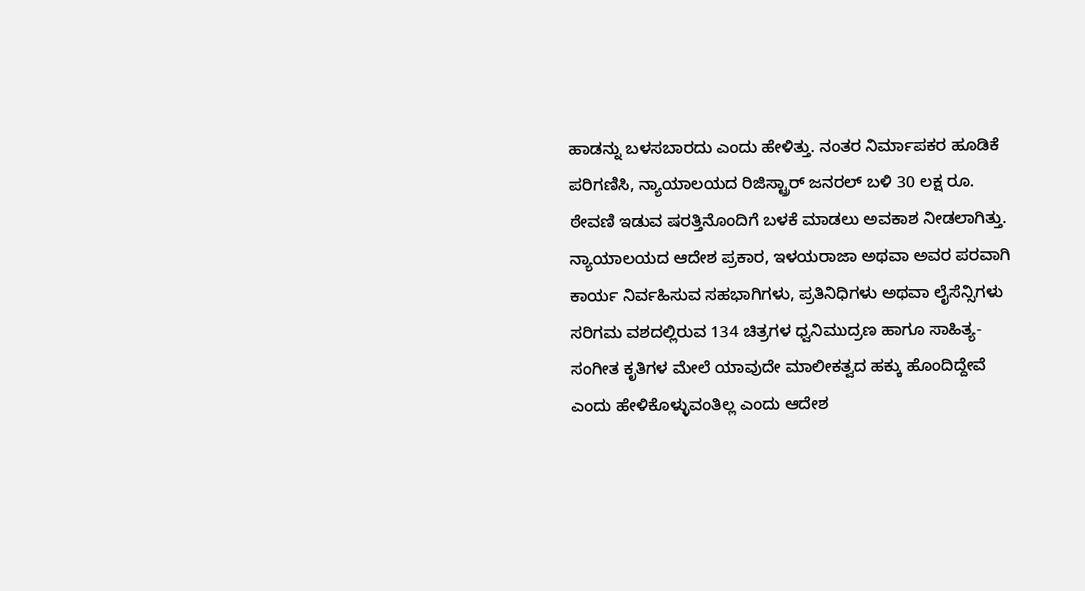ಹಾಡನ್ನು ಬಳಸಬಾರದು ಎಂದು ಹೇಳಿತ್ತು. ನಂತರ ನಿರ್ಮಾಪಕರ ಹೂಡಿಕೆ ಪರಿಗಣಿಸಿ, ನ್ಯಾಯಾಲಯದ ರಿಜಿಸ್ಟ್ರಾರ್ ಜನರಲ್ ಬಳಿ 30 ಲಕ್ಷ ರೂ. ಠೇವಣಿ ಇಡುವ ಷರತ್ತಿನೊಂದಿಗೆ ಬಳಕೆ ಮಾಡಲು ಅವಕಾಶ ನೀಡಲಾಗಿತ್ತು.
ನ್ಯಾಯಾಲಯದ ಆದೇಶ ಪ್ರಕಾರ, ಇಳಯರಾಜಾ ಅಥವಾ ಅವರ ಪರವಾಗಿ ಕಾರ್ಯ ನಿರ್ವಹಿಸುವ ಸಹಭಾಗಿಗಳು, ಪ್ರತಿನಿಧಿಗಳು ಅಥವಾ ಲೈಸೆನ್ಸಿಗಳು ಸರಿಗಮ ವಶದಲ್ಲಿರುವ 134 ಚಿತ್ರಗಳ ಧ್ವನಿಮುದ್ರಣ ಹಾಗೂ ಸಾಹಿತ್ಯ-ಸಂಗೀತ ಕೃತಿಗಳ ಮೇಲೆ ಯಾವುದೇ ಮಾಲೀಕತ್ವದ ಹಕ್ಕು ಹೊಂದಿದ್ದೇವೆ ಎಂದು ಹೇಳಿಕೊಳ್ಳುವಂತಿಲ್ಲ ಎಂದು ಆದೇಶ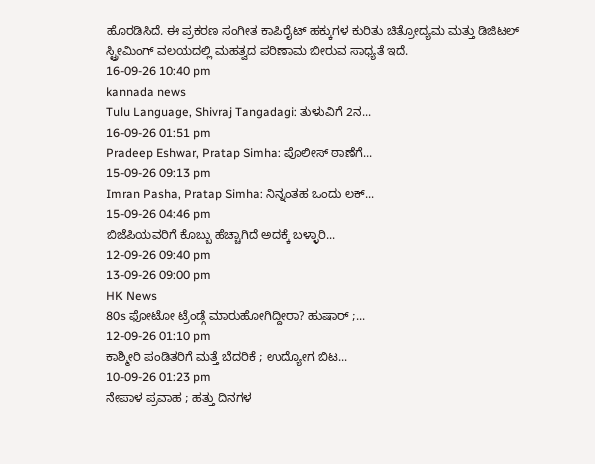ಹೊರಡಿಸಿದೆ. ಈ ಪ್ರಕರಣ ಸಂಗೀತ ಕಾಪಿರೈಟ್ ಹಕ್ಕುಗಳ ಕುರಿತು ಚಿತ್ರೋದ್ಯಮ ಮತ್ತು ಡಿಜಿಟಲ್ ಸ್ಟ್ರೀಮಿಂಗ್ ವಲಯದಲ್ಲಿ ಮಹತ್ವದ ಪರಿಣಾಮ ಬೀರುವ ಸಾಧ್ಯತೆ ಇದೆ.
16-09-26 10:40 pm
kannada news
Tulu Language, Shivraj Tangadagi: ತುಳುವಿಗೆ 2ನ...
16-09-26 01:51 pm
Pradeep Eshwar, Pratap Simha: ಪೊಲೀಸ್ ಠಾಣೆಗೆ...
15-09-26 09:13 pm
Imran Pasha, Pratap Simha: ನಿನ್ನಂತಹ ಒಂದು ಲಕ್...
15-09-26 04:46 pm
ಬಿಜೆಪಿಯವರಿಗೆ ಕೊಬ್ಬು ಹೆಚ್ಚಾಗಿದೆ ಅದಕ್ಕೆ ಬಳ್ಳಾರಿ...
12-09-26 09:40 pm
13-09-26 09:00 pm
HK News
80s ಫೋಟೋ ಟ್ರೆಂಡ್ಗೆ ಮಾರುಹೋಗಿದ್ದೀರಾ? ಹುಷಾರ್ ;...
12-09-26 01:10 pm
ಕಾಶ್ಮೀರಿ ಪಂಡಿತರಿಗೆ ಮತ್ತೆ ಬೆದರಿಕೆ ; ಉದ್ಯೋಗ ಬಿಟ...
10-09-26 01:23 pm
ನೇಪಾಳ ಪ್ರವಾಹ ; ಹತ್ತು ದಿನಗಳ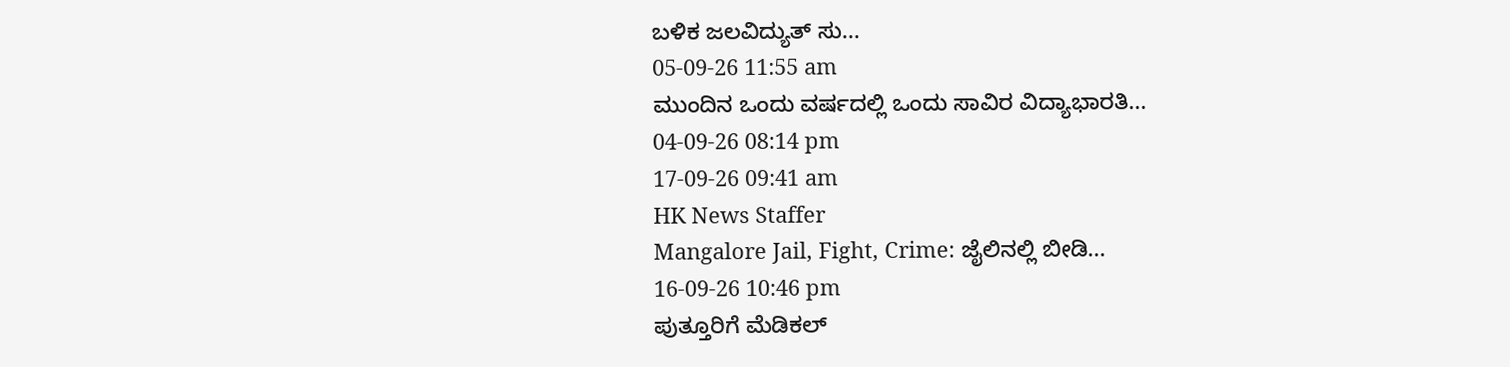ಬಳಿಕ ಜಲವಿದ್ಯುತ್ ಸು...
05-09-26 11:55 am
ಮುಂದಿನ ಒಂದು ವರ್ಷದಲ್ಲಿ ಒಂದು ಸಾವಿರ ವಿದ್ಯಾಭಾರತಿ...
04-09-26 08:14 pm
17-09-26 09:41 am
HK News Staffer
Mangalore Jail, Fight, Crime: ಜೈಲಿನಲ್ಲಿ ಬೀಡಿ...
16-09-26 10:46 pm
ಪುತ್ತೂರಿಗೆ ಮೆಡಿಕಲ್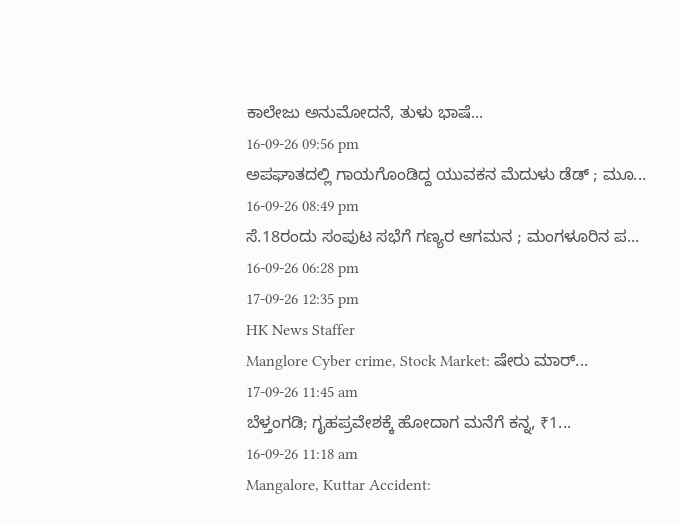ಕಾಲೇಜು ಅನುಮೋದನೆ, ತುಳು ಭಾಷೆ...
16-09-26 09:56 pm
ಅಪಘಾತದಲ್ಲಿ ಗಾಯಗೊಂಡಿದ್ದ ಯುವಕನ ಮೆದುಳು ಡೆಡ್ ; ಮೂ...
16-09-26 08:49 pm
ಸೆ.18ರಂದು ಸಂಪುಟ ಸಭೆಗೆ ಗಣ್ಯರ ಆಗಮನ ; ಮಂಗಳೂರಿನ ಪ...
16-09-26 06:28 pm
17-09-26 12:35 pm
HK News Staffer
Manglore Cyber crime, Stock Market: ಷೇರು ಮಾರ್...
17-09-26 11:45 am
ಬೆಳ್ತಂಗಡಿ; ಗೃಹಪ್ರವೇಶಕ್ಕೆ ಹೋದಾಗ ಮನೆಗೆ ಕನ್ನ, ₹1...
16-09-26 11:18 am
Mangalore, Kuttar Accident: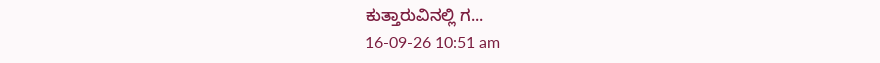ಕುತ್ತಾರುವಿನಲ್ಲಿ ಗ...
16-09-26 10:51 am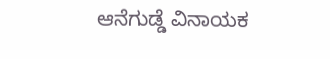ಆನೆಗುಡ್ಡೆ ವಿನಾಯಕ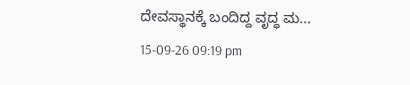ದೇವಸ್ಥಾನಕ್ಕೆ ಬಂದಿದ್ದ ವೃದ್ಧ ಮ...
15-09-26 09:19 pm